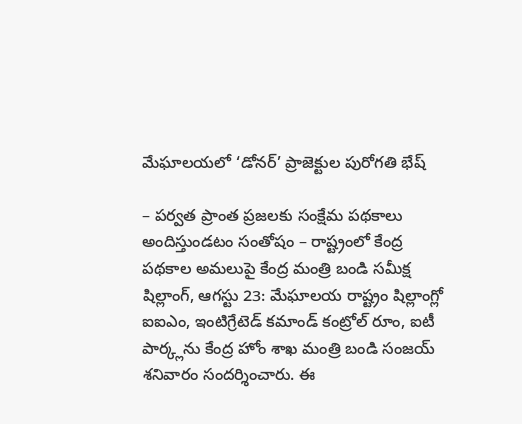మేఘాలయలో ‘డోనర్’ ప్రాజెక్టుల పురోగతి భేష్

– పర్వత ప్రాంత ప్రజలకు సంక్షేమ పథకాలు అందిస్తుండటం సంతోషం – రాష్ట్రంలో కేంద్ర పథకాల అమలుపై కేంద్ర మంత్రి బండి సమీక్ష షిల్లాంగ్, ఆగస్టు 23: మేఘాలయ రాష్ట్రం షిల్లాంగ్లో ఐఐఎం, ఇంటిగ్రేటెడ్ కమాండ్ కంట్రోల్ రూం, ఐటీ పార్క్లను కేంద్ర హోం శాఖ మంత్రి బండి సంజయ్ శనివారం సందర్శించారు. ఈ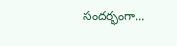సందర్భంగా…